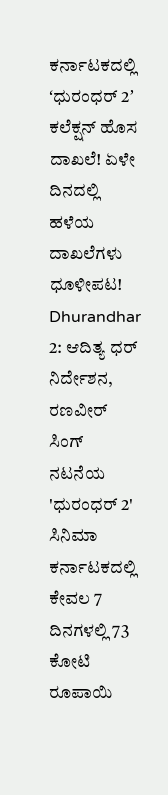ಕರ್ನಾಟಕದಲ್ಲಿ ʻಧುರಂಧರ್ 2ʼ ಕಲೆಕ್ಷನ್ ಹೊಸ ದಾಖಲೆ! ಏಳೇ ದಿನದಲ್ಲಿ ಹಳೆಯ ದಾಖಲೆಗಳು ಧೂಳೀಪಟ!
Dhurandhar 2: ಆದಿತ್ಯ ಧರ್ ನಿರ್ದೇಶನ, ರಣವೀರ್ ಸಿಂಗ್ ನಟನೆಯ 'ಧುರಂಧರ್ 2' ಸಿನಿಮಾ ಕರ್ನಾಟಕದಲ್ಲಿ ಕೇವಲ 7 ದಿನಗಳಲ್ಲಿ 73 ಕೋಟಿ ರೂಪಾಯಿ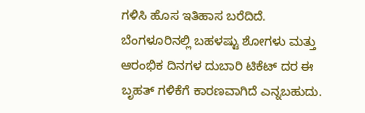ಗಳಿಸಿ ಹೊಸ ಇತಿಹಾಸ ಬರೆದಿದೆ. ಬೆಂಗಳೂರಿನಲ್ಲಿ ಬಹಳಷ್ಟು ಶೋಗಳು ಮತ್ತು ಆರಂಭಿಕ ದಿನಗಳ ದುಬಾರಿ ಟಿಕೆಟ್ ದರ ಈ ಬೃಹತ್ ಗಳಿಕೆಗೆ ಕಾರಣವಾಗಿದೆ ಎನ್ನಬಹುದು.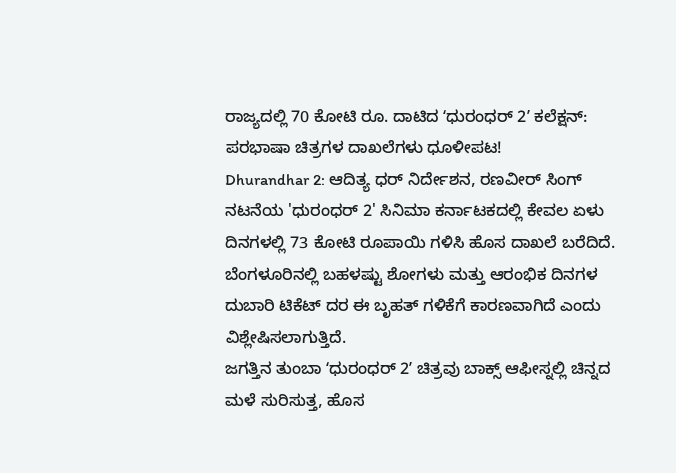ರಾಜ್ಯದಲ್ಲಿ 70 ಕೋಟಿ ರೂ. ದಾಟಿದ ʻಧುರಂಧರ್ 2ʼ ಕಲೆಕ್ಷನ್: ಪರಭಾಷಾ ಚಿತ್ರಗಳ ದಾಖಲೆಗಳು ಧೂಳೀಪಟ!
Dhurandhar 2: ಆದಿತ್ಯ ಧರ್ ನಿರ್ದೇಶನ, ರಣವೀರ್ ಸಿಂಗ್ ನಟನೆಯ 'ಧುರಂಧರ್ 2' ಸಿನಿಮಾ ಕರ್ನಾಟಕದಲ್ಲಿ ಕೇವಲ ಏಳು ದಿನಗಳಲ್ಲಿ 73 ಕೋಟಿ ರೂಪಾಯಿ ಗಳಿಸಿ ಹೊಸ ದಾಖಲೆ ಬರೆದಿದೆ. ಬೆಂಗಳೂರಿನಲ್ಲಿ ಬಹಳಷ್ಟು ಶೋಗಳು ಮತ್ತು ಆರಂಭಿಕ ದಿನಗಳ ದುಬಾರಿ ಟಿಕೆಟ್ ದರ ಈ ಬೃಹತ್ ಗಳಿಕೆಗೆ ಕಾರಣವಾಗಿದೆ ಎಂದು ವಿಶ್ಲೇಷಿಸಲಾಗುತ್ತಿದೆ.
ಜಗತ್ತಿನ ತುಂಬಾ ʻಧುರಂಧರ್ 2ʼ ಚಿತ್ರವು ಬಾಕ್ಸ್ ಆಫೀಸ್ನಲ್ಲಿ ಚಿನ್ನದ ಮಳೆ ಸುರಿಸುತ್ತ, ಹೊಸ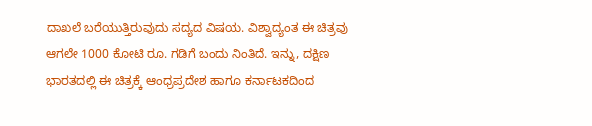ದಾಖಲೆ ಬರೆಯುತ್ತಿರುವುದು ಸದ್ಯದ ವಿಷಯ. ವಿಶ್ವಾದ್ಯಂತ ಈ ಚಿತ್ರವು ಆಗಲೇ 1000 ಕೋಟಿ ರೂ. ಗಡಿಗೆ ಬಂದು ನಿಂತಿದೆ. ಇನ್ನು, ದಕ್ಷಿಣ ಭಾರತದಲ್ಲಿ ಈ ಚಿತ್ರಕ್ಕೆ ಆಂಧ್ರಪ್ರದೇಶ ಹಾಗೂ ಕರ್ನಾಟಕದಿಂದ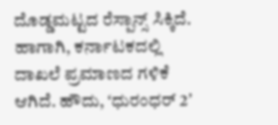ದೊಡ್ಡಮಟ್ಟದ ರೆಸ್ಪಾನ್ಸ್ ಸಿಕ್ಕಿದೆ. ಹಾಗಾಗಿ, ಕರ್ನಾಟಕದಲ್ಲಿ ದಾಖಲೆ ಪ್ರಮಾಣದ ಗಳಿಕೆ ಆಗಿದೆ. ಹೌದು, ʻಧುರಂಧರ್ 2ʼ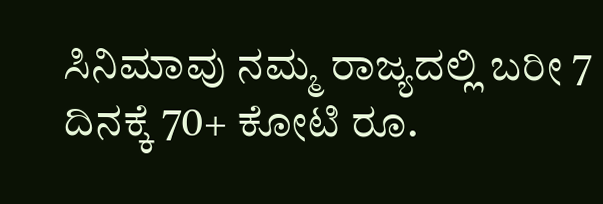ಸಿನಿಮಾವು ನಮ್ಮ ರಾಜ್ಯದಲ್ಲಿ ಬರೀ 7 ದಿನಕ್ಕೆ 70+ ಕೋಟಿ ರೂ.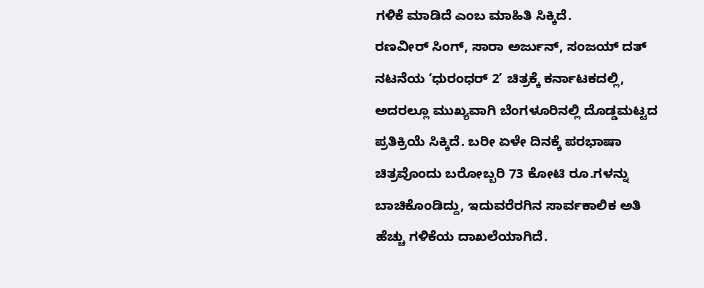ಗಳಿಕೆ ಮಾಡಿದೆ ಎಂಬ ಮಾಹಿತಿ ಸಿಕ್ಕಿದೆ.
ರಣವೀರ್ ಸಿಂಗ್, ಸಾರಾ ಅರ್ಜುನ್, ಸಂಜಯ್ ದತ್ ನಟನೆಯ ʻಧುರಂಧರ್ 2ʼ ಚಿತ್ರಕ್ಕೆ ಕರ್ನಾಟಕದಲ್ಲಿ, ಅದರಲ್ಲೂ ಮುಖ್ಯವಾಗಿ ಬೆಂಗಳೂರಿನಲ್ಲಿ ದೊಡ್ಡಮಟ್ಟದ ಪ್ರತಿಕ್ರಿಯೆ ಸಿಕ್ಕಿದೆ. ಬರೀ ಏಳೇ ದಿನಕ್ಕೆ ಪರಭಾಷಾ ಚಿತ್ರವೊಂದು ಬರೋಬ್ಬರಿ 73 ಕೋಟಿ ರೂ.ಗಳನ್ನು ಬಾಚಿಕೊಂಡಿದ್ದು, ಇದುವರೆರಗಿನ ಸಾರ್ವಕಾಲಿಕ ಅತಿ ಹೆಚ್ಚು ಗಳಿಕೆಯ ದಾಖಲೆಯಾಗಿದೆ.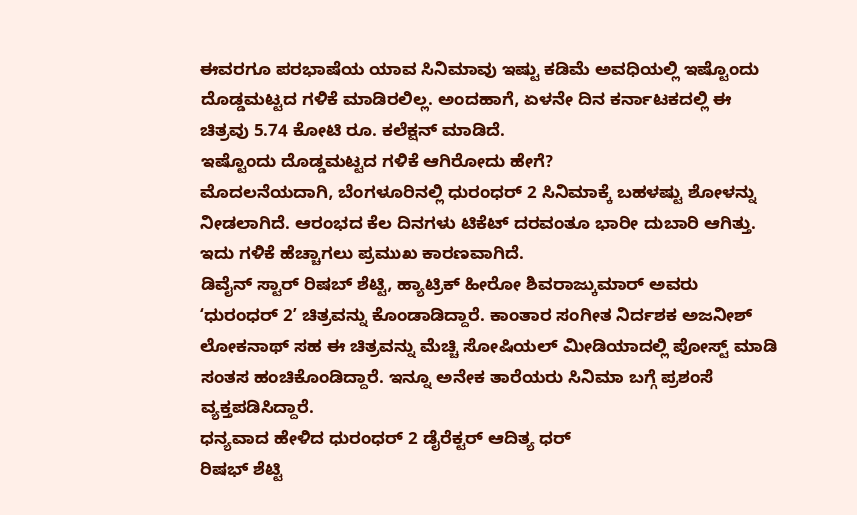ಈವರಗೂ ಪರಭಾಷೆಯ ಯಾವ ಸಿನಿಮಾವು ಇಷ್ಟು ಕಡಿಮೆ ಅವಧಿಯಲ್ಲಿ ಇಷ್ಟೊಂದು ದೊಡ್ಡಮಟ್ಟದ ಗಳಿಕೆ ಮಾಡಿರಲಿಲ್ಲ. ಅಂದಹಾಗೆ, ಏಳನೇ ದಿನ ಕರ್ನಾಟಕದಲ್ಲಿ ಈ ಚಿತ್ರವು 5.74 ಕೋಟಿ ರೂ. ಕಲೆಕ್ಷನ್ ಮಾಡಿದೆ.
ಇಷ್ಟೊಂದು ದೊಡ್ಡಮಟ್ಟದ ಗಳಿಕೆ ಆಗಿರೋದು ಹೇಗೆ?
ಮೊದಲನೆಯದಾಗಿ, ಬೆಂಗಳೂರಿನಲ್ಲಿ ಧುರಂಧರ್ 2 ಸಿನಿಮಾಕ್ಕೆ ಬಹಳಷ್ಟು ಶೋಳನ್ನು ನೀಡಲಾಗಿದೆ. ಆರಂಭದ ಕೆಲ ದಿನಗಳು ಟಿಕೆಟ್ ದರವಂತೂ ಭಾರೀ ದುಬಾರಿ ಆಗಿತ್ತು. ಇದು ಗಳಿಕೆ ಹೆಚ್ಚಾಗಲು ಪ್ರಮುಖ ಕಾರಣವಾಗಿದೆ.
ಡಿವೈನ್ ಸ್ಟಾರ್ ರಿಷಬ್ ಶೆಟ್ಟಿ, ಹ್ಯಾಟ್ರಿಕ್ ಹೀರೋ ಶಿವರಾಜ್ಕುಮಾರ್ ಅವರು ʻಧುರಂಧರ್ 2ʼ ಚಿತ್ರವನ್ನು ಕೊಂಡಾಡಿದ್ದಾರೆ. ಕಾಂತಾರ ಸಂಗೀತ ನಿರ್ದಶಕ ಅಜನೀಶ್ ಲೋಕನಾಥ್ ಸಹ ಈ ಚಿತ್ರವನ್ನು ಮೆಚ್ಚಿ ಸೋಷಿಯಲ್ ಮೀಡಿಯಾದಲ್ಲಿ ಪೋಸ್ಟ್ ಮಾಡಿ ಸಂತಸ ಹಂಚಿಕೊಂಡಿದ್ದಾರೆ. ಇನ್ನೂ ಅನೇಕ ತಾರೆಯರು ಸಿನಿಮಾ ಬಗ್ಗೆ ಪ್ರಶಂಸೆ ವ್ಯಕ್ತಪಡಿಸಿದ್ದಾರೆ.
ಧನ್ಯವಾದ ಹೇಳಿದ ಧುರಂಧರ್ 2 ಡೈರೆಕ್ಟರ್ ಆದಿತ್ಯ ಧರ್
ರಿಷಭ್ ಶೆಟ್ಟಿ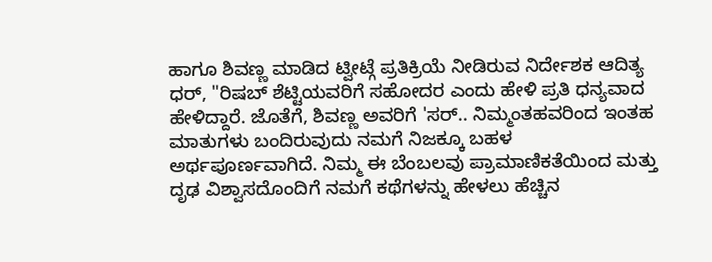ಹಾಗೂ ಶಿವಣ್ಣ ಮಾಡಿದ ಟ್ವೀಟ್ಗೆ ಪ್ರತಿಕ್ರಿಯೆ ನೀಡಿರುವ ನಿರ್ದೇಶಕ ಆದಿತ್ಯ ಧರ್, "ರಿಷಬ್ ಶೆಟ್ಟಿಯವರಿಗೆ ಸಹೋದರ ಎಂದು ಹೇಳಿ ಪ್ರತಿ ಧನ್ಯವಾದ ಹೇಳಿದ್ದಾರೆ. ಜೊತೆಗೆ, ಶಿವಣ್ಣ ಅವರಿಗೆ 'ಸರ್.. ನಿಮ್ಮಂತಹವರಿಂದ ಇಂತಹ ಮಾತುಗಳು ಬಂದಿರುವುದು ನಮಗೆ ನಿಜಕ್ಕೂ ಬಹಳ ಅರ್ಥಪೂರ್ಣವಾಗಿದೆ. ನಿಮ್ಮ ಈ ಬೆಂಬಲವು ಪ್ರಾಮಾಣಿಕತೆಯಿಂದ ಮತ್ತು ದೃಢ ವಿಶ್ವಾಸದೊಂದಿಗೆ ನಮಗೆ ಕಥೆಗಳನ್ನು ಹೇಳಲು ಹೆಚ್ಚಿನ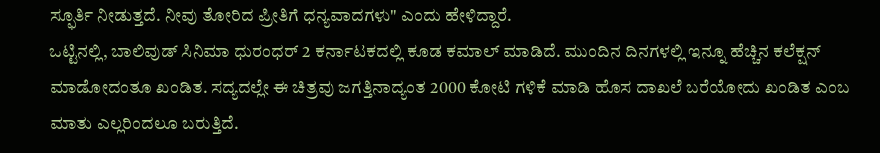ಸ್ಫೂರ್ತಿ ನೀಡುತ್ತದೆ. ನೀವು ತೋರಿದ ಪ್ರೀತಿಗೆ ಧನ್ಯವಾದಗಳು" ಎಂದು ಹೇಳಿದ್ದಾರೆ.
ಒಟ್ಟಿನಲ್ಲಿ, ಬಾಲಿವುಡ್ ಸಿನಿಮಾ ಧುರಂಧರ್ 2 ಕರ್ನಾಟಕದಲ್ಲಿ ಕೂಡ ಕಮಾಲ್ ಮಾಡಿದೆ. ಮುಂದಿನ ದಿನಗಳಲ್ಲಿ ಇನ್ನೂ ಹೆಚ್ಚಿನ ಕಲೆಕ್ಷನ್ ಮಾಡೋದಂತೂ ಖಂಡಿತ. ಸದ್ಯದಲ್ಲೇ ಈ ಚಿತ್ರವು ಜಗತ್ತಿನಾದ್ಯಂತ 2000 ಕೋಟಿ ಗಳಿಕೆ ಮಾಡಿ ಹೊಸ ದಾಖಲೆ ಬರೆಯೋದು ಖಂಡಿತ ಎಂಬ ಮಾತು ಎಲ್ಲರಿಂದಲೂ ಬರುತ್ತಿದೆ.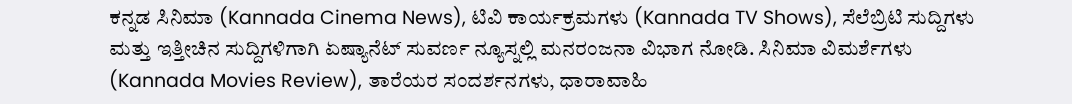ಕನ್ನಡ ಸಿನಿಮಾ (Kannada Cinema News), ಟಿವಿ ಕಾರ್ಯಕ್ರಮಗಳು (Kannada TV Shows), ಸೆಲೆಬ್ರಿಟಿ ಸುದ್ದಿಗಳು ಮತ್ತು ಇತ್ತೀಚಿನ ಸುದ್ದಿಗಳಿಗಾಗಿ ಏಷ್ಯಾನೆಟ್ ಸುವರ್ಣ ನ್ಯೂಸ್ನಲ್ಲಿ ಮನರಂಜನಾ ವಿಭಾಗ ನೋಡಿ. ಸಿನಿಮಾ ವಿಮರ್ಶೆಗಳು (Kannada Movies Review), ತಾರೆಯರ ಸಂದರ್ಶನಗಳು, ಧಾರಾವಾಹಿ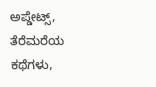ಅಪ್ಡೇಟ್ಸ್, ತೆರೆಮರೆಯ ಕಥೆಗಳು,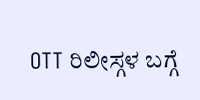OTT ರಿಲೀಸ್ಗಳ ಬಗ್ಗೆ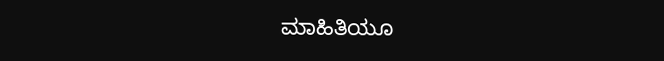ಮಾಹಿತಿಯೂ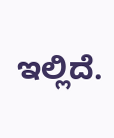ಇಲ್ಲಿದೆ.